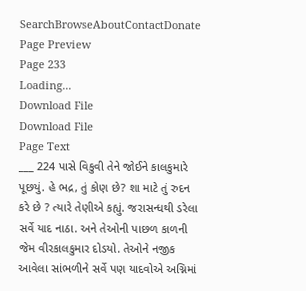SearchBrowseAboutContactDonate
Page Preview
Page 233
Loading...
Download File
Download File
Page Text
___ 224 પાસે વિકુવી તેને જોઈને કાલકુમારે પૂછયું. હે ભદ્ર, તું કોણ છે? શા માટે તું રુદન કરે છે ? ત્યારે તેણીએ કહ્યું. જરાસન્ધથી ડરેલા સર્વે યાદ નાઠા. અને તેઓની પાછળ કાળની જેમ વીરકાલકુમાર દોડયો. તેઓને નજીક આવેલા સાંભળીને સર્વે પણ યાદવોએ અગ્નિમાં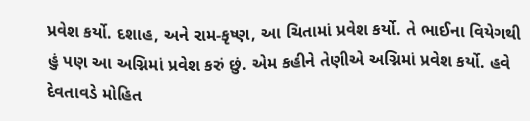પ્રવેશ કર્યો. દશાહ, અને રામ-કૃષ્ણ, આ ચિતામાં પ્રવેશ કર્યો. તે ભાઈના વિયેગથી હું પણ આ અગ્નિમાં પ્રવેશ કરું છું. એમ કહીને તેણીએ અગ્નિમાં પ્રવેશ કર્યો. હવે દેવતાવડે મોહિત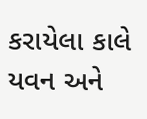કરાયેલા કાલે યવન અને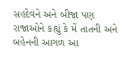સહદેવને અને બીજા પણ રાજાઓને કહ્યું કે મેં તાતની અને બહેનની આગળ આ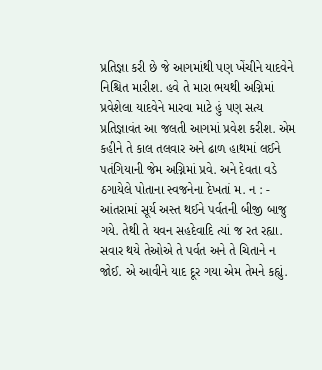પ્રતિજ્ઞા કરી છે જે આગમાંથી પણ ખેંચીને યાદવેને નિશ્ચિત મારીશ. હવે તે મારા ભયથી અગ્નિમાં પ્રવેશેલા યાદવેને મારવા માટે હું પણ સત્ય પ્રતિજ્ઞાવંત આ જલતી આગમાં પ્રવેશ કરીશ. એમ કહીને તે કાલ તલવાર અને ઢાળ હાથમાં લઈને પતંગિયાની જેમ અગ્નિમાં પ્રવે. અને દેવતા વડે ઠગાયેલે પોતાના સ્વજનેના દેખતાં મ. ન : - આંતરામાં સૂર્ય અસ્ત થઈને પર્વતની બીજી બાજુ ગયે. તેથી તે યવન સહદેવાદિ ત્યાં જ રત રહ્યા. સવાર થયે તેઓએ તે પર્વત અને તે ચિતાને ન જોઈ. એ આવીને યાદ દૂર ગયા એમ તેમને કહ્યું.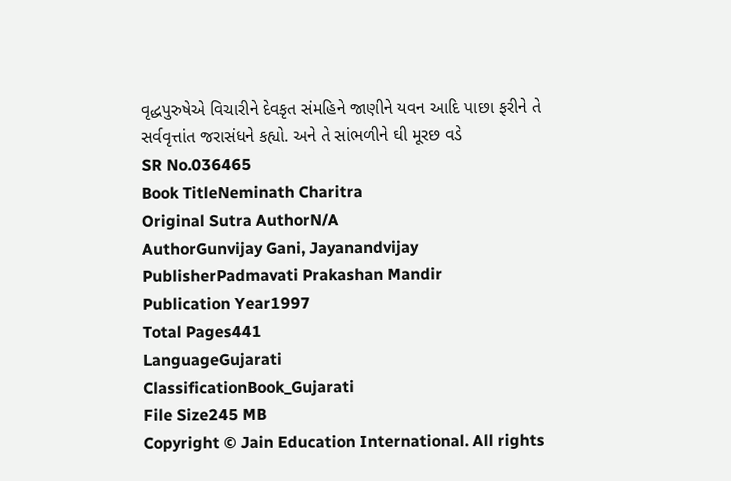વૃદ્ધપુરુષેએ વિચારીને દેવકૃત સંમહિને જાણીને યવન આદિ પાછા ફરીને તે સર્વવૃત્તાંત જરાસંધને કહ્યો. અને તે સાંભળીને ઘી મૂરછ વડે
SR No.036465
Book TitleNeminath Charitra
Original Sutra AuthorN/A
AuthorGunvijay Gani, Jayanandvijay
PublisherPadmavati Prakashan Mandir
Publication Year1997
Total Pages441
LanguageGujarati
ClassificationBook_Gujarati
File Size245 MB
Copyright © Jain Education International. All rights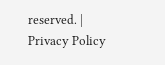reserved. | Privacy Policy